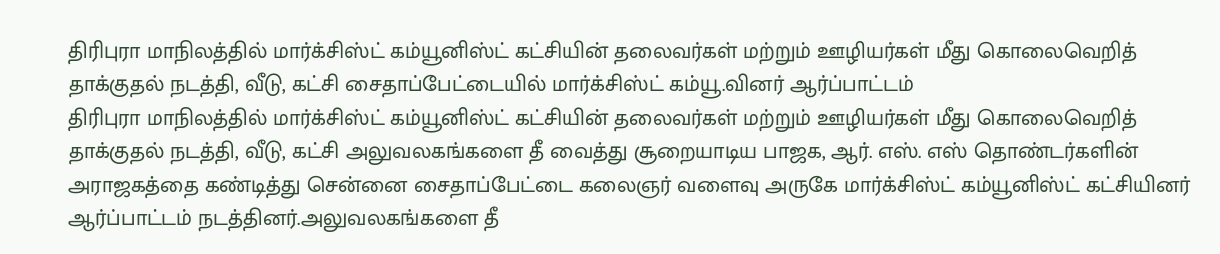திரிபுரா மாநிலத்தில் மார்க்சிஸ்ட் கம்யூனிஸ்ட் கட்சியின் தலைவர்கள் மற்றும் ஊழியர்கள் மீது கொலைவெறித் தாக்குதல் நடத்தி, வீடு, கட்சி சைதாப்பேட்டையில் மார்க்சிஸ்ட் கம்யூ.வினர் ஆர்ப்பாட்டம்
திரிபுரா மாநிலத்தில் மார்க்சிஸ்ட் கம்யூனிஸ்ட் கட்சியின் தலைவர்கள் மற்றும் ஊழியர்கள் மீது கொலைவெறித் தாக்குதல் நடத்தி, வீடு, கட்சி அலுவலகங்களை தீ வைத்து சூறையாடிய பாஜக, ஆர். எஸ். எஸ் தொண்டர்களின் அராஜகத்தை கண்டித்து சென்னை சைதாப்பேட்டை கலைஞர் வளைவு அருகே மார்க்சிஸ்ட் கம்யூனிஸ்ட் கட்சியினர் ஆர்ப்பாட்டம் நடத்தினர்.அலுவலகங்களை தீ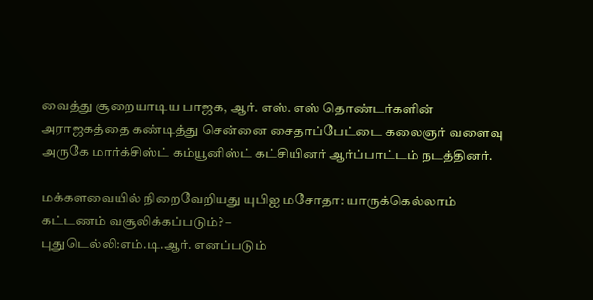வைத்து சூறையாடிய பாஜக, ஆர். எஸ். எஸ் தொண்டர்களின் அராஜகத்தை கண்டித்து சென்னை சைதாப்பேட்டை கலைஞர் வளைவு அருகே மார்க்சிஸ்ட் கம்யூனிஸ்ட் கட்சியினர் ஆர்ப்பாட்டம் நடத்தினர்.

மக்களவையில் நிறைவேறியது யுபிஐ மசோதா: யாருக்கெல்லாம் கட்டணம் வசூலிக்கப்படும்? –
புதுடெல்லி:எம்.டி.ஆர். எனப்படும்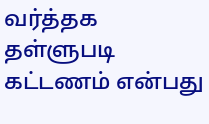வர்த்தக தள்ளுபடி கட்டணம் என்பது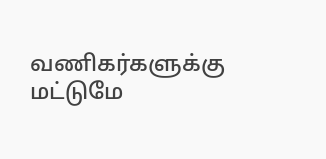வணிகர்களுக்கு மட்டுமே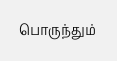பொருந்தும்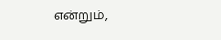என்றும்,